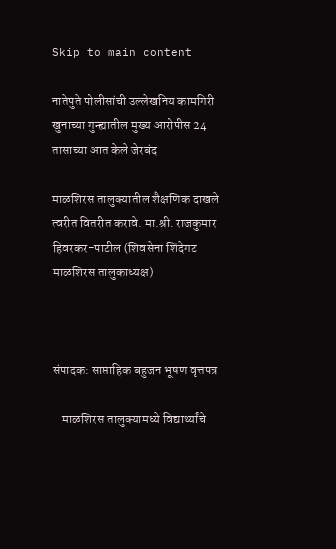Skip to main content

नातेपुते पोलीसांची उल्लेखनिय कामगिरी खुनाच्या गुन्ह्यातील मुख्य आरोपीस 24 तासाच्या आत केले जेरबंद

माळशिरस तालुक्यातील शैक्षणिक दाखले त्वरीत वितरीत करावे. मा.श्री. राजकुमार हिवरकर-पाटील (शिवसेना शिंदेगट माळशिरस तालुकाध्यक्ष)



संपादक: साप्ताहिक बहुजन भूषण वृत्तपत्र

    माळशिरस तालुक्यामध्ये विद्यार्थ्यांचे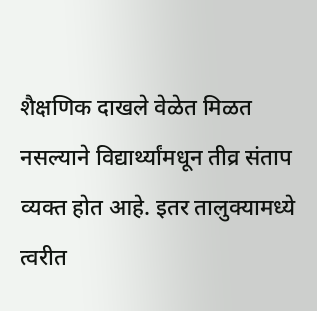शैक्षणिक दाखले वेळेत मिळत नसल्याने विद्यार्थ्यांमधून तीव्र संताप व्यक्त होत आहे. इतर तालुक्यामध्ये त्वरीत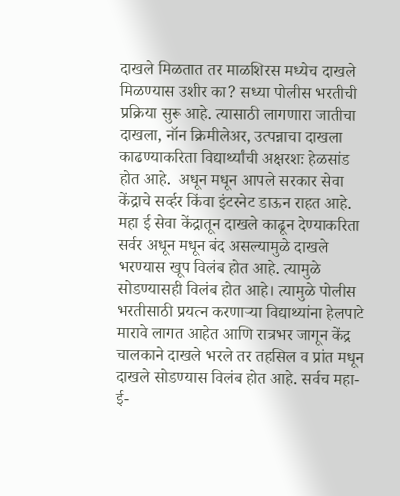दाखले मिळतात तर माळशिरस मध्येच दाखले मिळण्यास उशीर का? सध्या पोलीस भरतीची प्रक्रिया सुरू आहे. त्यासाठी लागणारा जातीचा दाखला, नॉन क्रिमीलेअर, उत्पन्नाचा दाखला काढण्याकरिता विद्यार्थ्यांची अक्षरशः हेळसांड होत आहे.  अधून मधून आपले सरकार सेवा केंद्राचे सर्व्हर किंवा इंटरनेट डाऊन राहत आहे. महा ई सेवा केंद्रातून दाखले काढून देण्याकरिता सर्वर अधून मधून बंद असल्यामुळे दाखले भरण्यास खूप विलंब होत आहे. त्यामुळे सोडण्यासही विलंब होत आहे। त्यामुळे पोलीस भरतीसाठी प्रयत्न करणाऱ्या विद्याथ्यांना हेलपाटे मारावे लागत आहेत आणि रात्रभर जागून केंद्र चालकाने दाखले भरले तर तहसिल व प्रांत मधून दाखले सोडण्यास विलंब होत आहे. सर्वच महा-ई-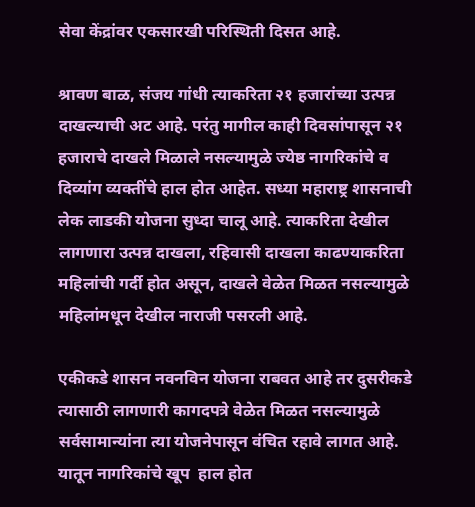सेवा केंद्रांवर एकसारखी परिस्थिती दिसत आहे.

श्रावण बाळ, संजय गांधी त्याकरिता २१ हजारांच्या उत्पन्न दाखल्याची अट आहे. परंतु मागील काही दिवसांपासून २१ हजाराचे दाखले मिळाले नसल्यामुळे ज्येष्ठ नागरिकांचे व दिव्यांग व्यक्तींचे हाल होत आहेत. सध्या महाराष्ट्र शासनाची लेक लाडकी योजना सुध्दा चालू आहे. त्याकरिता देखील लागणारा उत्पन्न दाखला, रहिवासी दाखला काढण्याकरिता महिलांची गर्दी होत असून, दाखले वेळेत मिळत नसल्यामुळे महिलांमधून देखील नाराजी पसरली आहे.

एकीकडे शासन नवनविन योजना राबवत आहे तर दुसरीकडे त्यासाठी लागणारी कागदपत्रे वेळेत मिळत नसल्यामुळे सर्वसामान्यांना त्या योजनेपासून वंचित रहावे लागत आहे. यातून नागरिकांचे खूप  हाल होत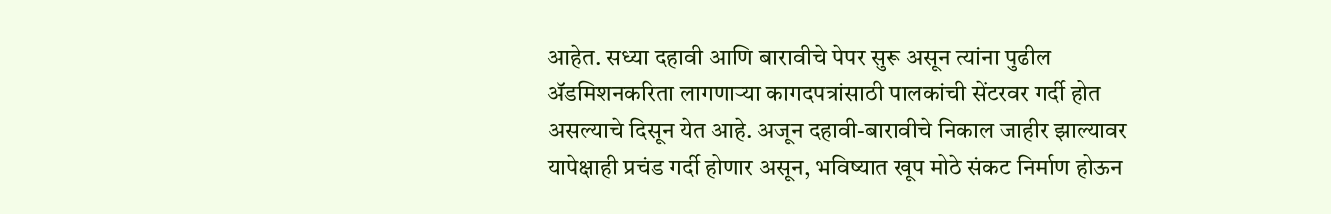आहेत. सध्या दहावी आणि बारावीचे पेपर सुरू असून त्यांना पुढील ॲडमिशनकरिता लागणाऱ्या कागदपत्रांसाठी पालकांची सेंटरवर गर्दी होत असल्याचे दिसून येत आहे. अजून दहावी-बारावीचे निकाल जाहीर झाल्यावर यापेक्षाही प्रचंड गर्दी होणार असून, भविष्यात खूप मोठे संकट निर्माण होऊन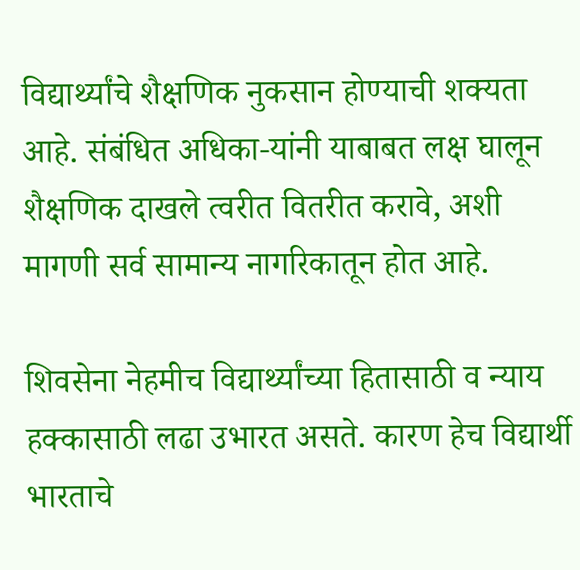विद्यार्थ्यांचे शैक्षणिक नुकसान होण्याची शक्यता आहे. संबंधित अधिका-यांनी याबाबत लक्ष घालून शैक्षणिक दाखले त्वरीत वितरीत करावे, अशी मागणी सर्व सामान्य नागरिकातून होत आहे.

शिवसेना नेहमीच विद्यार्थ्यांच्या हितासाठी व न्याय हक्कासाठी लढा उभारत असते. कारण हेच विद्यार्थी भारताचे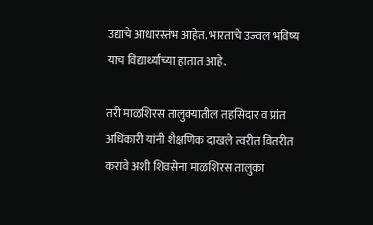उद्याचे आधारस्तंभ आहेत. भारताचे उज्वल भविष्य याच विद्यार्थ्यांच्या हातात आहे.

तरी माळशिरस तालुक्यातील तहसिदार व प्रांत अधिकारी यांनी शैक्षणिक दाखले त्वरीत वितरीत करावे अशी शिवसेना माळशिरस तालुका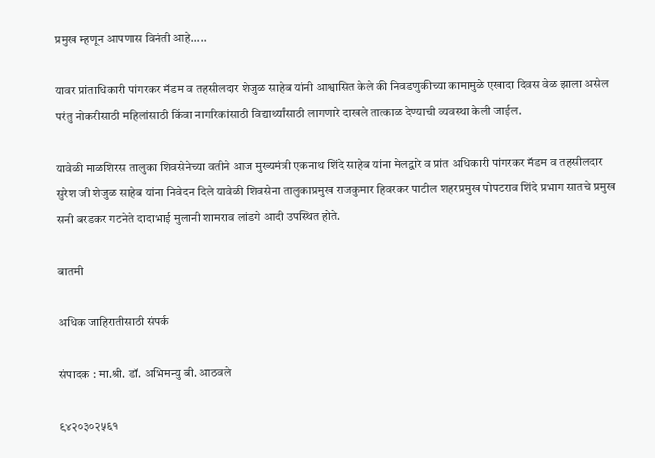प्रमुख म्हणून आपणास विनंती आहे.....

यावर प्रांताधिकारी पांगरकर मॅडम व तहसीलदार शेजुळ साहेब यांनी आश्वासित केले की निवडणुकीच्या कामामुळे एखादा दिवस वेळ झाला असेल परंतु नोकरीसाठी महिलांसाठी किंवा नागरिकांसाठी विद्यार्थ्यांसाठी लागणारे दाखले तात्काळ देण्याची व्यवस्था केली जाईल.

यावेळी माळशिरस तालुका शिवसेनेच्या वतीने आज मुख्यमंत्री एकनाथ शिंदे साहेब यांना मेलद्वारे व प्रांत अधिकारी पांगरकर मॅडम व तहसीलदार सुरेश जी शेजुळ साहेब यांना निवेदन दिले यावेळी शिवसेना तालुकाप्रमुख राजकुमार हिवरकर पाटील शहरप्रमुख पोपटराव शिंदे प्रभाग सातचे प्रमुख सनी बरडकर गटनेते दादाभाई मुलानी शामराव लांडगे आदी उपस्थित होते.

बातमी

अधिक जाहिरातीसाठी संपर्क

संपादक : मा.श्री. डॉ. अभिमन्यु बी. आठवले

९४२०३०२५६१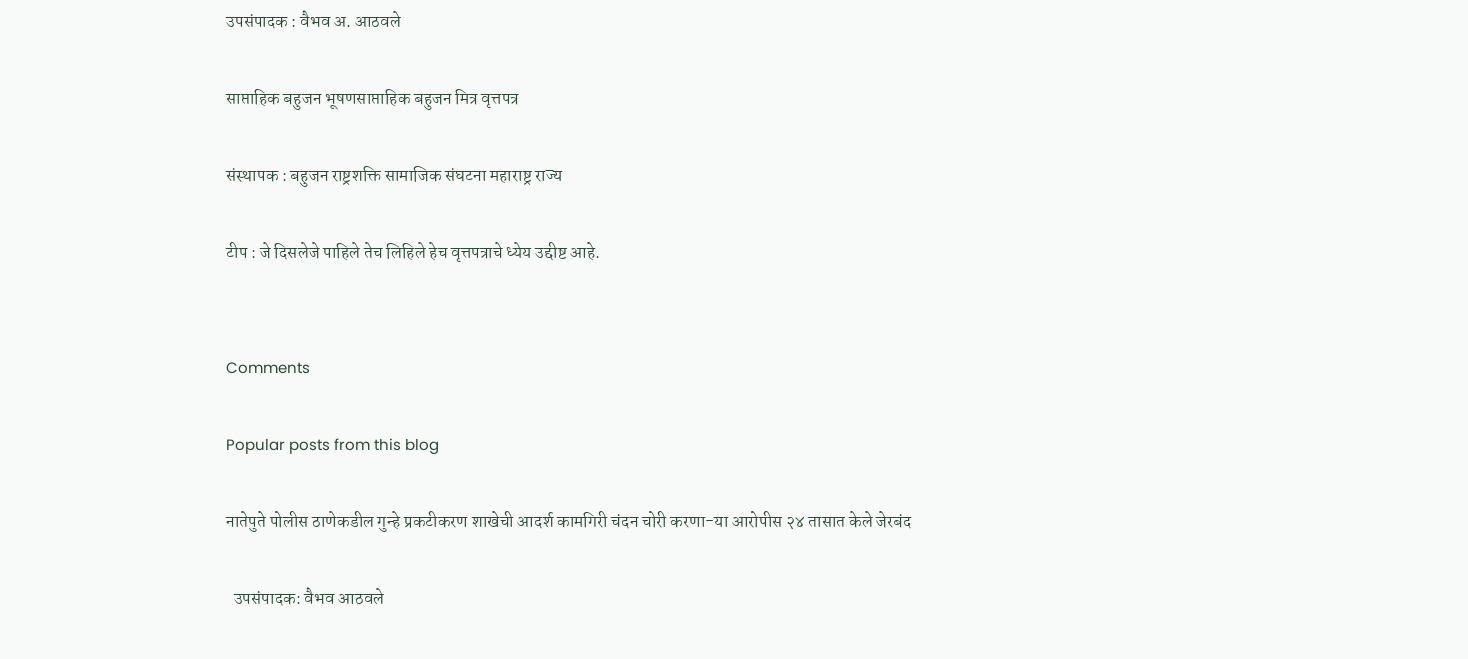उपसंपादक : वैभव अ. आठवले

साप्ताहिक बहुजन भूषणसाप्ताहिक बहुजन मित्र वृत्तपत्र

संस्थापक : बहुजन राष्ट्रशक्ति सामाजिक संघटना महाराष्ट्र राज्य

टीप : जे दिसलेजे पाहिले तेच लिहिले हेच वृत्तपत्राचे ध्येय उद्दीष्ट आहे.


Comments

Popular posts from this blog

नातेपुते पोलीस ठाणेकडील गुन्हे प्रकटीकरण शाखेची आदर्श कामगिरी चंदन चोरी करणा-या आरोपीस २४ तासात केले जेरबंद

  उपसंपादक: वैभव आठवले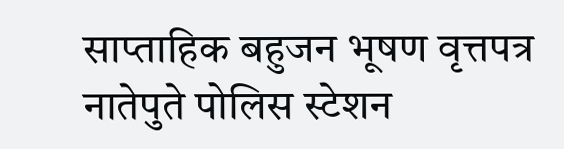साप्ताहिक बहुजन भूषण वृत्तपत्र नातेपुते पोलिस स्टेशन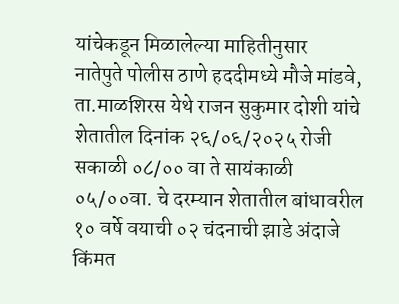यांचेकडून मिळालेल्या माहितीनुसार      नातेपुते पोलीस ठाणे हददीमध्ये मौजे मांडवे, ता.माळशिरस येथे राजन सुकुमार दोशी यांचे शेतातील दिनांक २६/०६/२०२५ रोजी सकाळी ०८/०० वा ते सायंकाळी ०५/००वा. चे दरम्यान शेतातील बांधावरील १० वर्षे वयाची ०२ चंदनाची झाडे अंदाजे किंमत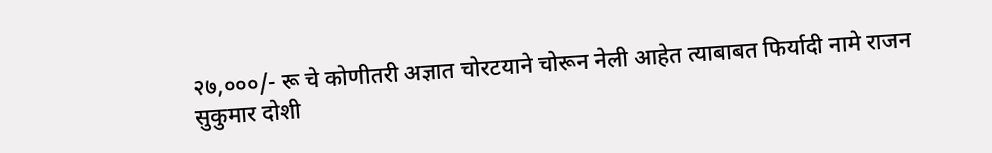२७,०००/- रू चे कोणीतरी अज्ञात चोरटयाने चोरून नेली आहेत त्याबाबत फिर्यादी नामे राजन सुकुमार दोशी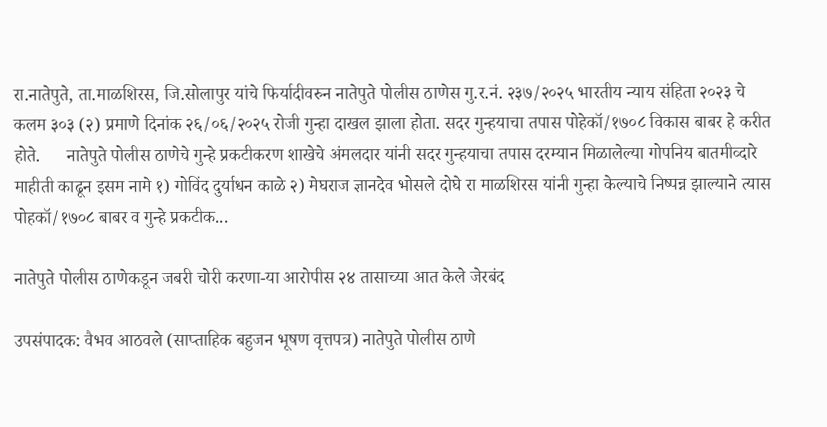रा.नातेपुते, ता.माळशिरस, जि.सोलापुर यांचे फिर्यादीवरुन नातेपुते पोलीस ठाणेस गु.र.नं. २३७/२०२५ भारतीय न्याय संहिता २०२३ चे कलम ३०३ (२) प्रमाणे दिनांक २६/०६/२०२५ रोजी गुन्हा दाखल झाला होता. सदर गुन्हयाचा तपास पोहेकॉ/१७०८ विकास बाबर हे करीत होते.      नातेपुते पोलीस ठाणेचे गुन्हे प्रकटीकरण शाखेचे अंमलदार यांनी सदर गुन्हयाचा तपास दरम्यान मिळालेल्या गोपनिय बातमीव्दारे माहीती काढून इसम नामे १) गोविंद दुर्याधन काळे २) मेघराज ज्ञानदेव भोसले दोघे रा माळशिरस यांनी गुन्हा केल्याचे निष्पन्न झाल्याने त्यास पोहकॉ/१७०८ बाबर व गुन्हे प्रकटीक...

नातेपुते पोलीस ठाणेकडून जबरी चोरी करणा-या आरोपीस २४ तासाच्या आत केले जेरबंद

उपसंपादक: वैभव आठवले (साप्ताहिक बहुजन भूषण वृत्तपत्र) नातेपुते पोलीस ठाणे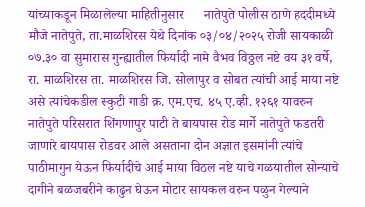यांच्याकडून मिळालेल्या माहितीनुसार      नातेपुते पोलीस ठाणे हददीमध्ये मौजे नातेपुते, ता.माळशिरस येथे दिनांक ०३/०४/२०२५ रोजी सायकाळी ०७.३० वा सुमारास गुन्ह्यातील फिर्यादी नामे वैभव विठ्ठल नष्टे वय ३१ वर्षे, रा. माळशिरस ता. माळशिरस जि. सोलापुर व सोबत त्यांची आई माया नष्टे असे त्यांचेकडील स्कुटी गाडी क्र. एम.एच. ४५ ए.व्ही. १२६१ यावरुन नातेपुते परिसरात शिंगणापुर पाटी ते बायपास रोड मार्गे नातेपुते फडतरी जाणारे बायपास रोडवर आले असताना दोन अज्ञात इसमांनी त्यांचे पाठीमागुन येऊन फिर्यादीचे आई माया विठल नष्टे याचे गळयातील सोन्याचे दागीने बळजबरीने काढुन घेऊन मोटार सायकल वरुन पळुन गेल्याने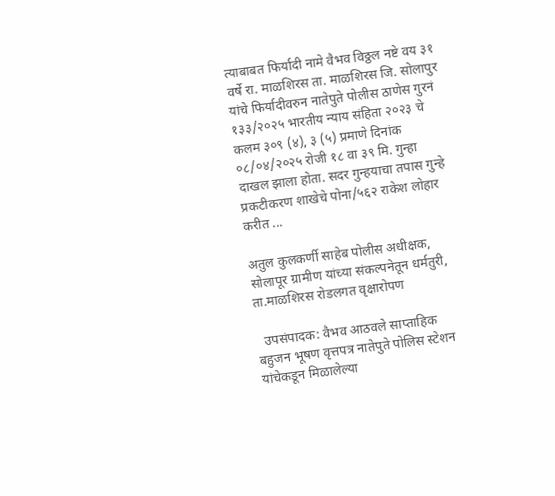त्याबाबत फिर्यादी नामे वैभव विठ्ठल नष्टे वय ३१ वर्षे रा. माळशिरस ता. माळशिरस जि. सोलापुर यांचे फिर्यादीवरुन नातेपुते पोलीस ठाणेस गुरनं १३३/२०२५ भारतीय न्याय संहिता २०२३ चे कलम ३०९ (४), ३ (५) प्रमाणे दिनांक ०८/०४/२०२५ रोजी १८ वा ३९ मि. गुन्हा दाखल झाला होता. सदर गुन्हयाचा तपास गुन्हे प्रकटीकरण शाखेचे पोना/५६२ राकेश लोहार करीत ...

अतुल कुलकर्णी साहेब पोलीस अधीक्षक, सोलापूर ग्रामीण यांच्या संकल्पनेतून धर्मतुरी, ता.माळशिरस रोडलगत वृक्षारोपण

  उपसंपादक: वैभव आठवले साप्ताहिक बहुजन भूषण वृत्तपत्र नातेपुते पोलिस स्टेशन यांचेकडून मिळालेल्या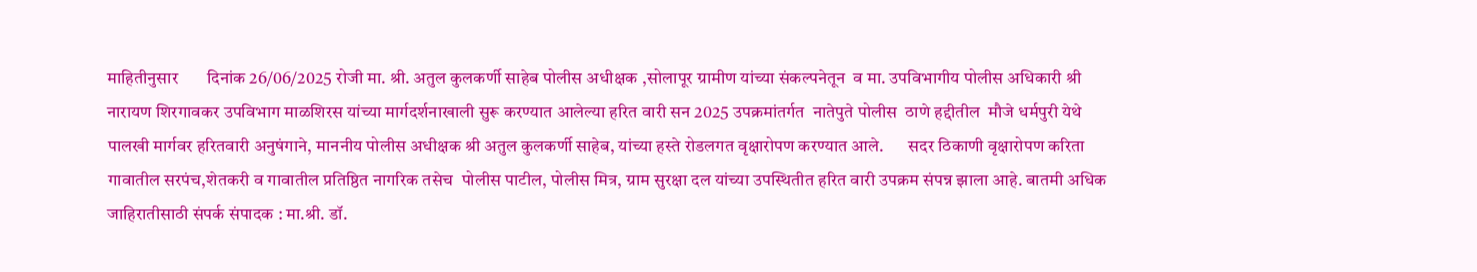माहितीनुसार       दिनांक 26/06/2025 रोजी मा. श्री. अतुल कुलकर्णी साहेब पोलीस अधीक्षक ,सोलापूर ग्रामीण यांच्या संकल्पनेतून  व मा. उपविभागीय पोलीस अधिकारी श्री नारायण शिरगावकर उपविभाग माळशिरस यांच्या मार्गदर्शनाखाली सुरू करण्यात आलेल्या हरित वारी सन 2025 उपक्रमांतर्गत  नातेपुते पोलीस  ठाणे हद्दीतील  मौजे धर्मपुरी येथे  पालखी मार्गवर हरितवारी अनुषंगाने, माननीय पोलीस अधीक्षक श्री अतुल कुलकर्णी साहेब, यांच्या हस्ते रोडलगत वृक्षारोपण करण्यात आले.       सदर ठिकाणी वृक्षारोपण करिता गावातील सरपंच,शेतकरी व गावातील प्रतिष्ठित नागरिक तसेच  पोलीस पाटील, पोलीस मित्र, ग्राम सुरक्षा दल यांच्या उपस्थितीत हरित वारी उपक्रम संपन्न झाला आहे. बातमी अधिक जाहिरातीसाठी संपर्क संपादक : मा.श्री. डॉ.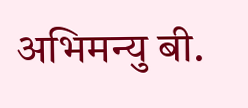अभिमन्यु बी.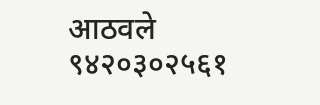आठवले ९४२०३०२५६१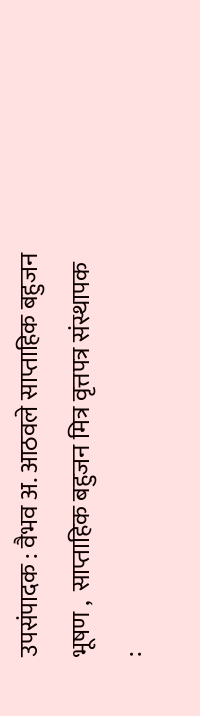उपसंपादक : वैभव अ. आठवले साप्ताहिक बहुजन भूषण ,  साप्ताहिक बहुजन मित्र वृत्तपत्र संस्थापक :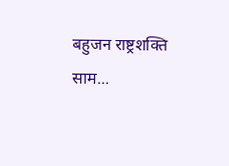बहुजन राष्ट्रशक्ति साम...